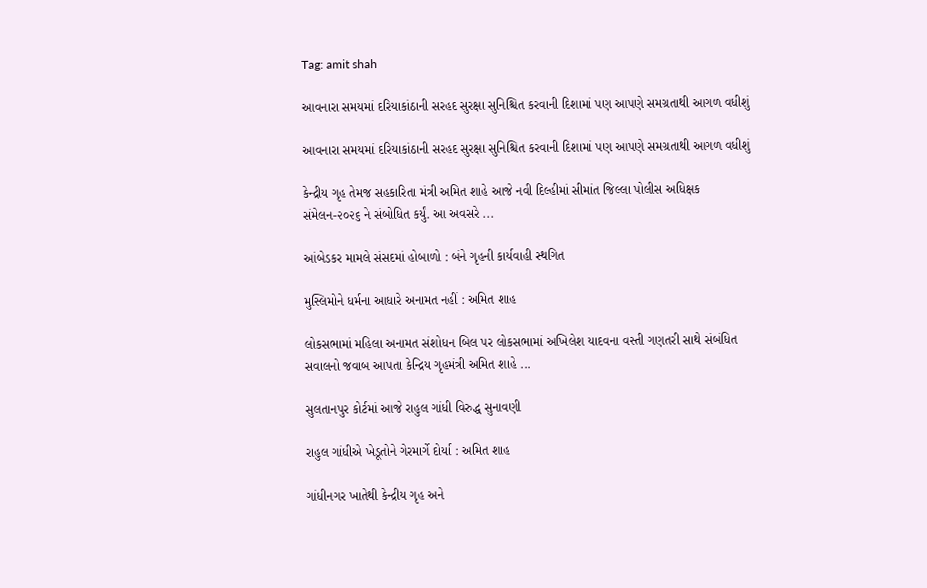Tag: amit shah

આવનારા સમયમાં દરિયાકાંઠાની સરહદ સુરક્ષા સુનિશ્ચિત કરવાની દિશામાં પણ આપણે સમગ્રતાથી આગળ વધીશું

આવનારા સમયમાં દરિયાકાંઠાની સરહદ સુરક્ષા સુનિશ્ચિત કરવાની દિશામાં પણ આપણે સમગ્રતાથી આગળ વધીશું

કેન્દ્રીય ગૃહ તેમજ સહકારિતા મંત્રી અમિત શાહે આજે નવી દિલ્હીમાં સીમાંત જિલ્લા પોલીસ અધિક્ષક સંમેલન-૨૦૨૬ ને સંબોધિત કર્યું. આ અવસરે ...

આંબેડકર મામલે સંસદમાં હોબાળો : બંને ગૃહની કાર્યવાહી સ્થગિત

મુસ્લિમોને ધર્મના આધારે અનામત નહીં : અમિત શાહ

લોકસભામાં મહિલા અનામત સંશોધન બિલ પર લોકસભામાં અખિલેશ યાદવના વસ્તી ગણતરી સાથે સંબંધિત સવાલનો જવાબ આપતા કેન્દ્રિય ગૃહમંત્રી અમિત શાહે ...

સુલતાનપુર કોર્ટમાં આજે રાહુલ ગાંધી વિરુદ્ધ સુનાવણી

રાહુલ ગાંધીએ ખેડૂતોને ગેરમાર્ગે દોર્યા : અમિત શાહ

ગાંધીનગર ખાતેથી કેન્દ્રીય ગૃહ અને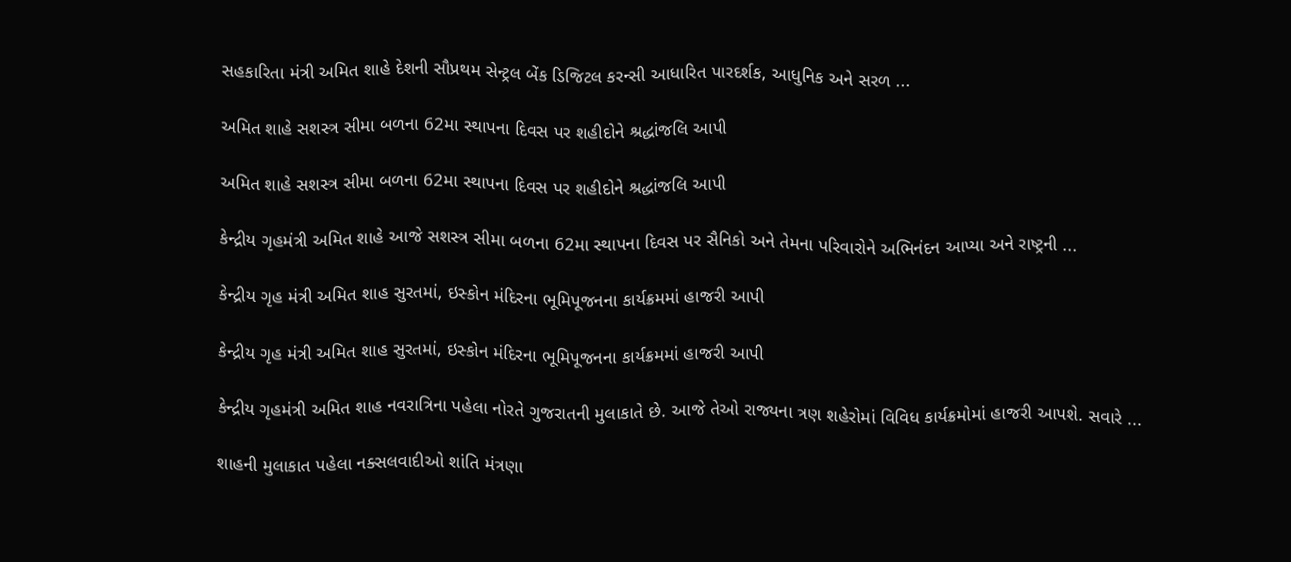સહકારિતા મંત્રી અમિત શાહે દેશની સૌપ્રથમ સેન્ટ્રલ બેંક ડિજિટલ કરન્સી આધારિત પારદર્શક, આધુનિક અને સરળ ...

અમિત શાહે સશસ્ત્ર સીમા બળના 62મા સ્થાપના દિવસ પર શહીદોને શ્રદ્ધાંજલિ આપી

અમિત શાહે સશસ્ત્ર સીમા બળના 62મા સ્થાપના દિવસ પર શહીદોને શ્રદ્ધાંજલિ આપી

કેન્દ્રીય ગૃહમંત્રી અમિત શાહે આજે સશસ્ત્ર સીમા બળના 62મા સ્થાપના દિવસ પર સૈનિકો અને તેમના પરિવારોને અભિનંદન આપ્યા અને રાષ્ટ્રની ...

કેન્દ્રીય ગૃહ મંત્રી અમિત શાહ સુરતમાં, ઇસ્કોન મંદિરના ભૂમિપૂજનના કાર્યક્રમમાં હાજરી આપી

કેન્દ્રીય ગૃહ મંત્રી અમિત શાહ સુરતમાં, ઇસ્કોન મંદિરના ભૂમિપૂજનના કાર્યક્રમમાં હાજરી આપી

કેન્દ્રીય ગૃહમંત્રી અમિત શાહ નવરાત્રિના પહેલા નોરતે ગુજરાતની મુલાકાતે છે. આજે તેઓ રાજ્યના ત્રણ શહેરોમાં વિવિધ કાર્યક્રમોમાં હાજરી આપશે. સવારે ...

શાહની મુલાકાત પહેલા નક્સલવાદીઓ શાંતિ મંત્રણા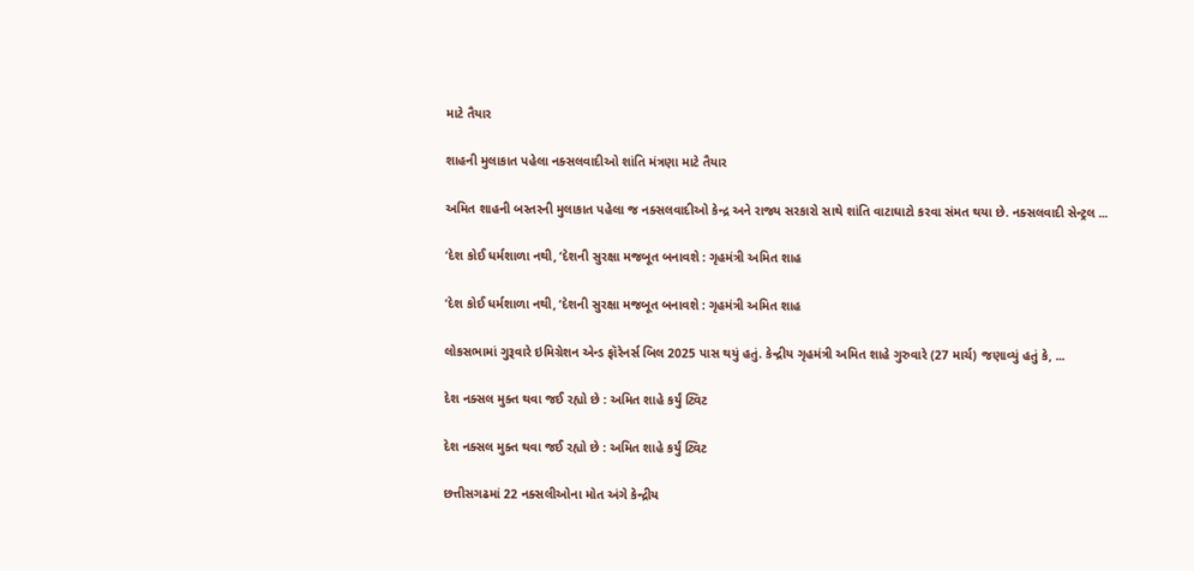માટે તૈયાર

શાહની મુલાકાત પહેલા નક્સલવાદીઓ શાંતિ મંત્રણા માટે તૈયાર

અમિત શાહની બસ્તરની મુલાકાત પહેલા જ નક્સલવાદીઓ કેન્દ્ર અને રાજ્ય સરકારો સાથે શાંતિ વાટાઘાટો કરવા સંમત થયા છે. નક્સલવાદી સેન્ટ્રલ ...

‘દેશ કોઈ ધર્મશાળા નથી, ‘દેશની સુરક્ષા મજબૂત બનાવશે : ગૃહમંત્રી અમિત શાહ

‘દેશ કોઈ ધર્મશાળા નથી, ‘દેશની સુરક્ષા મજબૂત બનાવશે : ગૃહમંત્રી અમિત શાહ

લોકસભામાં ગુરૂવારે ઇમિગ્રેશન એન્ડ ફૉરેનર્સ બિલ 2025 પાસ થયું હતું. કેન્દ્રીય ગૃહમંત્રી અમિત શાહે ગુરુવારે (27 માર્ચ) જણાવ્યું હતું કે, ...

દેશ નક્સલ મુક્ત થવા જઈ રહ્યો છે : અમિત શાહે કર્યું ટ્વિટ

દેશ નક્સલ મુક્ત થવા જઈ રહ્યો છે : અમિત શાહે કર્યું ટ્વિટ

છત્તીસગઢમાં 22 નક્સલીઓના મોત અંગે કેન્દ્રીય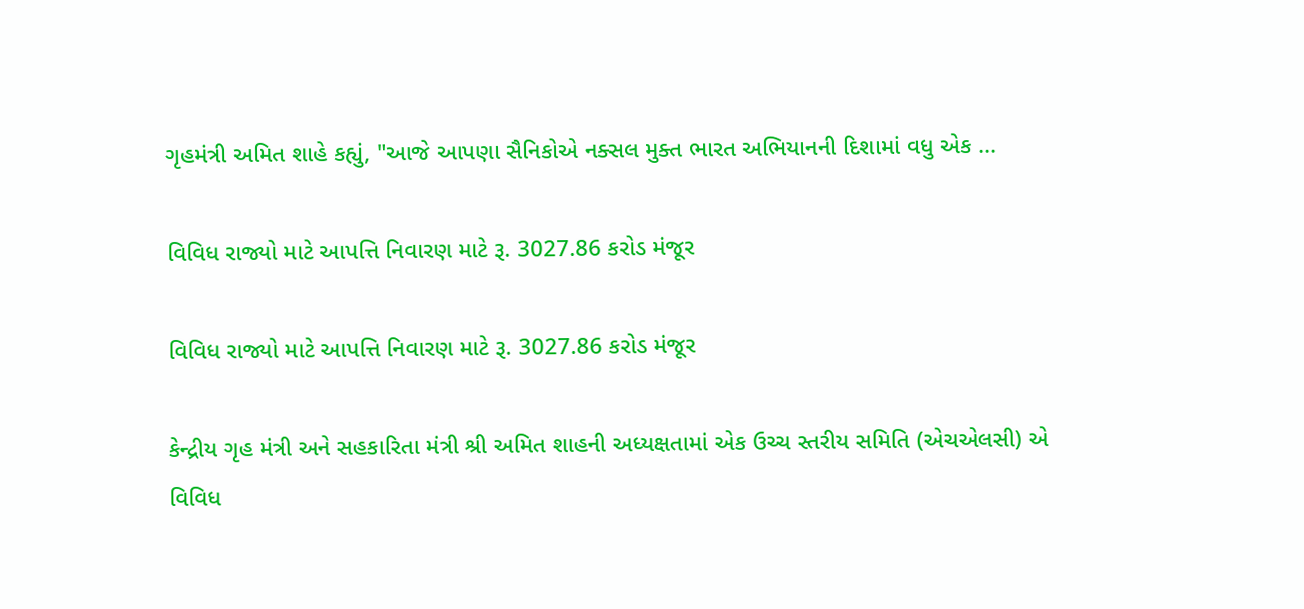ગૃહમંત્રી અમિત શાહે કહ્યું, "આજે આપણા સૈનિકોએ નક્સલ મુક્ત ભારત અભિયાનની દિશામાં વધુ એક ...

વિવિધ રાજ્યો માટે આપત્તિ નિવારણ માટે રૂ. 3027.86 કરોડ મંજૂર

વિવિધ રાજ્યો માટે આપત્તિ નિવારણ માટે રૂ. 3027.86 કરોડ મંજૂર

કેન્દ્રીય ગૃહ મંત્રી અને સહકારિતા મંત્રી શ્રી અમિત શાહની અધ્યક્ષતામાં એક ઉચ્ચ સ્તરીય સમિતિ (એચએલસી) એ વિવિધ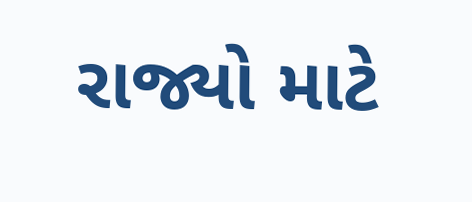રાજ્યો માટે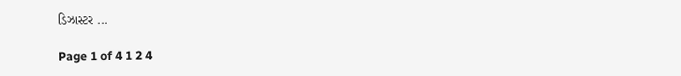ડિઝાસ્ટર ...

Page 1 of 4 1 2 4